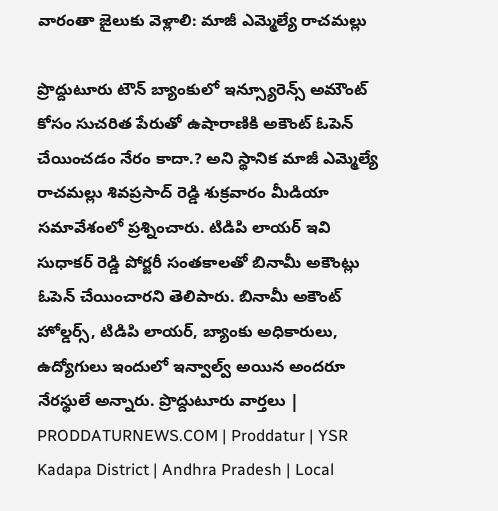వారంతా జైలుకు వెళ్లాలి: మాజీ ఎమ్మెల్యే రాచమల్లు

ప్రొద్దుటూరు టౌన్ బ్యాంకులో ఇన్స్యూరెన్స్ అమౌంట్ కోసం సుచరిత పేరుతో ఉషారాణికి అకౌంట్ ఓపెన్ చేయించడం నేరం కాదా.? అని స్థానిక మాజీ ఎమ్మెల్యే రాచమల్లు శివప్రసాద్ రెడ్డి శుక్రవారం మీడియా సమావేశంలో ప్రశ్నించారు. టిడిపి లాయర్ ఇవి సుధాకర్ రెడ్డి పోర్జరీ సంతకాలతో బినామీ అకౌంట్లు ఓపెన్ చేయించారని తెలిపారు. బినామీ అకౌంట్ హోల్డర్స్, టిడిపి లాయర్, బ్యాంకు అధికారులు, ఉద్యోగులు ఇందులో ఇన్వాల్వ్ అయిన అందరూ నేరస్థులే అన్నారు. ప్రొద్దుటూరు వార్తలు | PRODDATURNEWS.COM | Proddatur | YSR Kadapa District | Andhra Pradesh | Local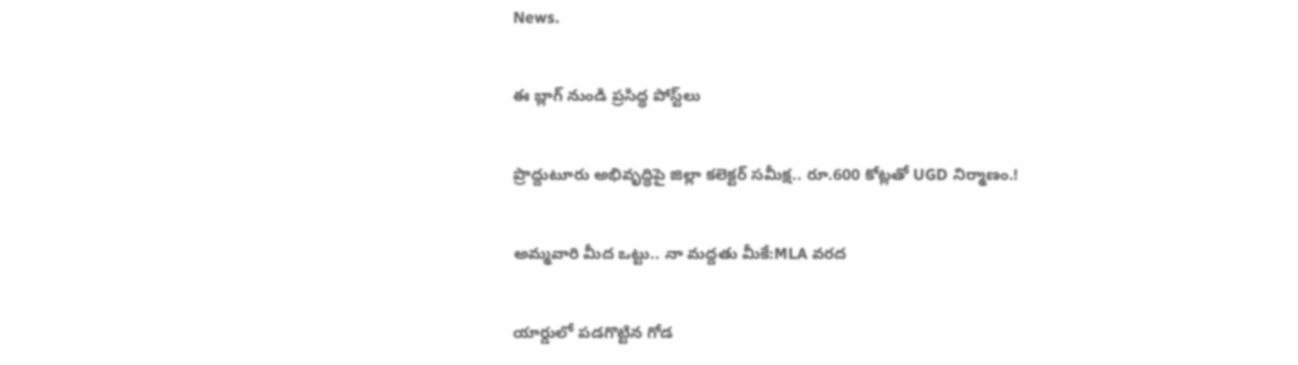News.

ఈ బ్లాగ్ నుండి ప్రసిద్ధ పోస్ట్‌లు

ప్రొద్దుటూరు అభివృద్ధిపై జిల్లా కలెక్టర్ సమీక్ష.. రూ.600 కోట్లతో UGD నిర్మాణం.!

అమ్మవారి మీద ఒట్టు.. నా మద్దతు మీకే:MLA వరద

యార్డులో పడగొట్టిన గోడ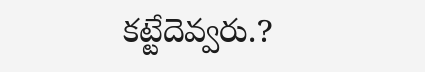కట్టేదెవ్వరు.?